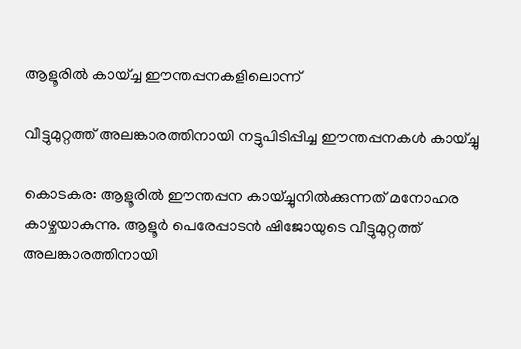ആളൂരില്‍ കായ്ച്ച ഈന്തപ്പനകളിലൊന്ന്

വീട്ടുമുറ്റത്ത് അലങ്കാരത്തിനായി നട്ടുപിടിപ്പിച്ച ഈന്തപ്പനകള്‍ കായ്ച്ചു

കൊടകര: ആളൂരില്‍ ഈന്തപ്പന കായ്ച്ചുനില്‍ക്കുന്നത് മനോഹര കാഴ്ചയാകുന്നു. ആളൂര്‍ പെരേപ്പാടന്‍ ഷിജോയുടെ വീട്ടുമുറ്റത്ത് അലങ്കാരത്തിനായി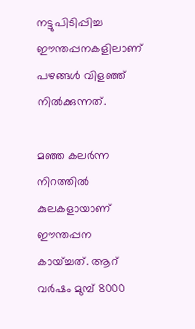നട്ടുപിടിപ്പിച്ച ഈന്തപ്പനകളിലാണ് പഴങ്ങള്‍ വിളഞ്ഞ് നില്‍ക്കുന്നത്.

മഞ്ഞ കലര്‍ന്ന നിറത്തില്‍ കുലകളായാണ് ഈന്തപ്പന കായ്ച്ചത്. ആറ് വര്‍ഷം മുമ്പ് 8000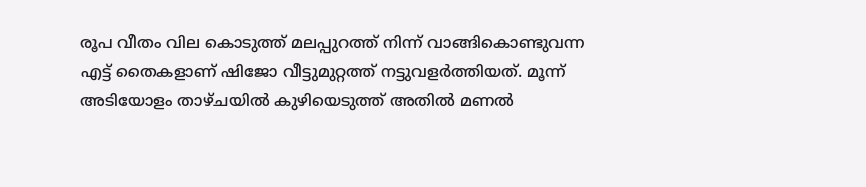രൂപ വീതം വില കൊടുത്ത് മലപ്പുറത്ത് നിന്ന് വാങ്ങികൊണ്ടുവന്ന എട്ട് തൈകളാണ് ഷിജോ വീട്ടുമുറ്റത്ത് നട്ടുവളര്‍ത്തിയത്. മൂന്ന് അടിയോളം താഴ്ചയില്‍ കുഴിയെടുത്ത് അതില്‍ മണല്‍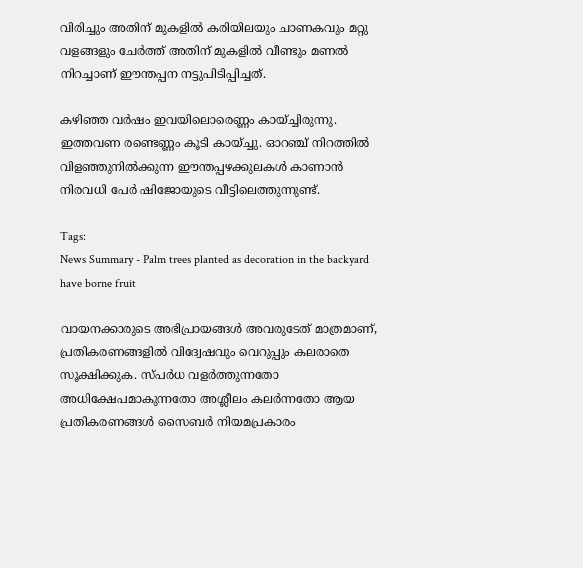വിരിച്ചും അതിന് മുകളില്‍ കരിയിലയും ചാണകവും മറ്റു വളങ്ങളും ചേര്‍ത്ത് അതിന് മുകളില്‍ വീണ്ടും മണല്‍ നിറച്ചാണ് ഈന്തപ്പന നട്ടുപിടിപ്പിച്ചത്.

കഴിഞ്ഞ വര്‍ഷം ഇവയിലൊരെണ്ണം കായ്ച്ചിരുന്നു. ഇത്തവണ രണ്ടെണ്ണം കൂടി കായ്ച്ചു. ഓറഞ്ച് നിറത്തില്‍ വിളഞ്ഞുനില്‍ക്കുന്ന ഈന്തപ്പഴക്കുലകള്‍ കാണാന്‍ നിരവധി പേര്‍ ഷിജോയുടെ വീട്ടിലെത്തുന്നുണ്ട്.

Tags:
News Summary - Palm trees planted as decoration in the backyard have borne fruit

വായനക്കാരുടെ അഭിപ്രായങ്ങള്‍ അവരുടേത് മാത്രമാണ്, പ്രതികരണങ്ങളിൽ വിദ്വേഷവും വെറുപ്പും കലരാതെ സൂക്ഷിക്കുക. സ്പർധ വളർത്തുന്നതോ അധിക്ഷേപമാകുന്നതോ അശ്ലീലം കലർന്നതോ ആയ പ്രതികരണങ്ങൾ സൈബർ നിയമപ്രകാരം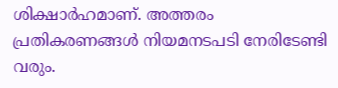ശിക്ഷാർഹമാണ്. അത്തരം പ്രതികരണങ്ങൾ നിയമനടപടി നേരിടേണ്ടി വരും.